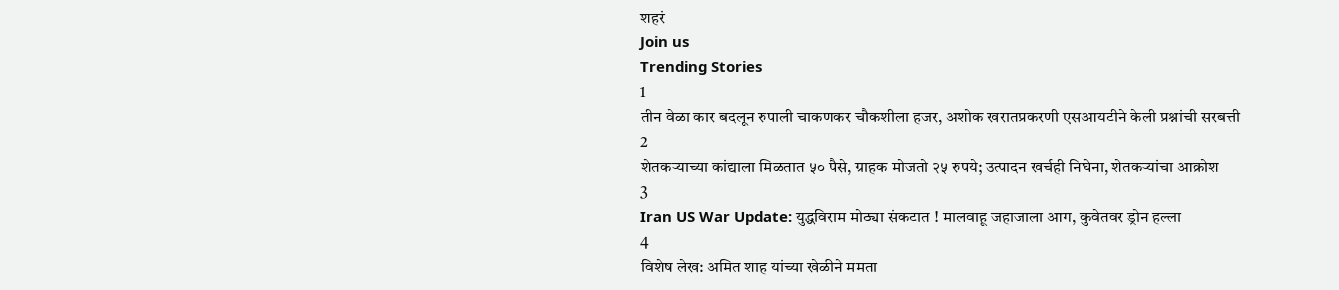शहरं
Join us
Trending Stories
1
तीन वेळा कार बदलून रुपाली चाकणकर चौकशीला हजर, अशोक खरातप्रकरणी एसआयटीने केली प्रश्नांची सरबत्ती
2
शेतकऱ्याच्या कांद्याला मिळतात ५० पैसे, ग्राहक मोजतो २५ रुपये; उत्पादन खर्चही निघेना, शेतकऱ्यांचा आक्रोश
3
Iran US War Update: युद्धविराम मोठ्या संकटात ! मालवाहू जहाजाला आग, कुवेतवर ड्रोन हल्ला
4
विशेष लेख: अमित शाह यांच्या खेळीने ममता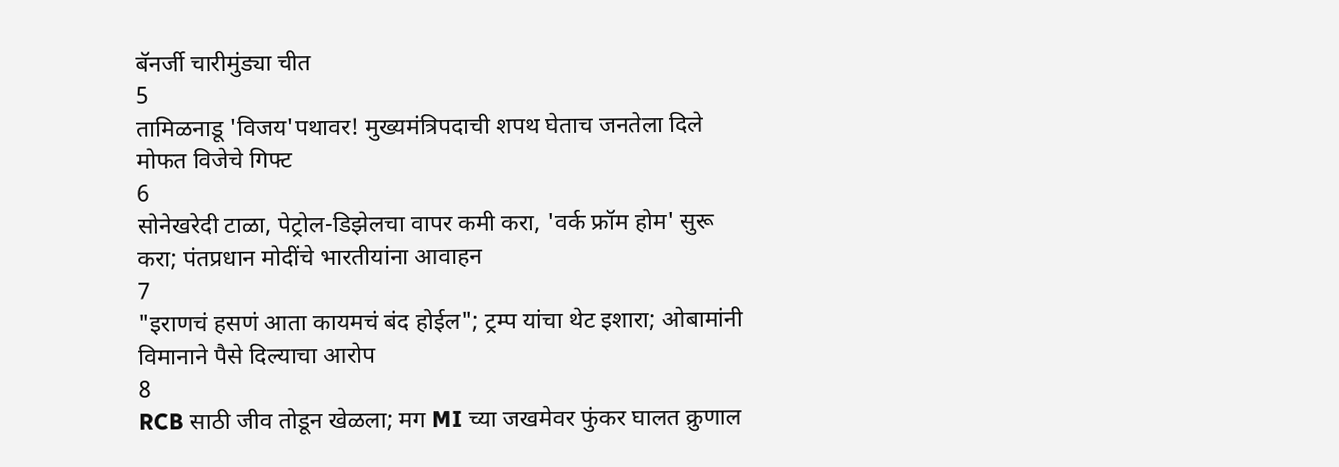बॅनर्जी चारीमुंड्या चीत
5
तामिळनाडू 'विजय'पथावर! मुख्यमंत्रिपदाची शपथ घेताच जनतेला दिले मोफत विजेचे गिफ्ट
6
सोनेखरेदी टाळा, पेट्रोल-डिझेलचा वापर कमी करा, 'वर्क फ्रॉम होम' सुरू करा; पंतप्रधान मोदींचे भारतीयांना आवाहन
7
"इराणचं हसणं आता कायमचं बंद होईल"; ट्रम्प यांचा थेट इशारा; ओबामांनी विमानाने पैसे दिल्याचा आरोप
8
RCB साठी जीव तोडून खेळला; मग MI च्या जखमेवर फुंकर घालत क्रुणाल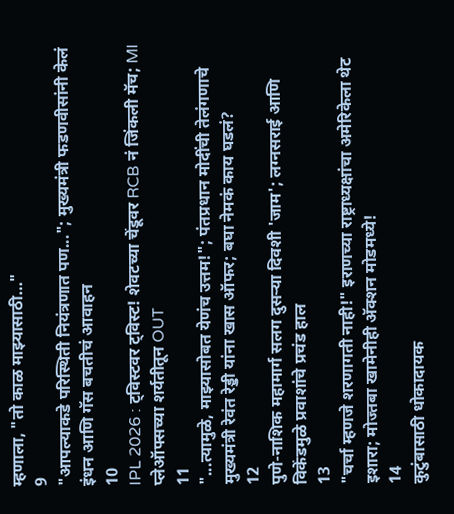म्हणाला, "तो काळ माझ्यासाठी…"
9
"आपल्याकडे परिस्थिती नियंत्रणात पण..."; मुख्यमंत्री फडणवीसांनी केलं इंधन आणि गॅस बचतीचं आवाहन
10
IPL 2026 : ट्विस्टवर ट्विस्ट! शेवटच्या चेंडूवर RCB नं जिंकली मॅच; MI प्लेऑफ्सच्या शर्यतीतून OUT
11
"...त्यामुळे, माझ्यासोबत येणंच उत्तम!"; पंतप्रधान मोदींची तेलंगणाचे मुख्यमंत्री रेवंत रेड्डी यांना खास ऑफर; बघा नेमकं काय घडलं?
12
पुणे-नाशिक महामार्ग सलग दुसऱ्या दिवशी 'जाम'; लग्नसराई आणि विकेंडमुळे प्रवाशांचे प्रचंड हाल
13
"चर्चा म्हणजे शरणागती नाही!" इराणच्या राष्ट्राध्यक्षांचा अमेरिकेला थेट इशारा; मोज्तबा खामेनीही अ‍ॅक्शन मोडमध्ये!
14
कुटुंबासाठी धोकादायक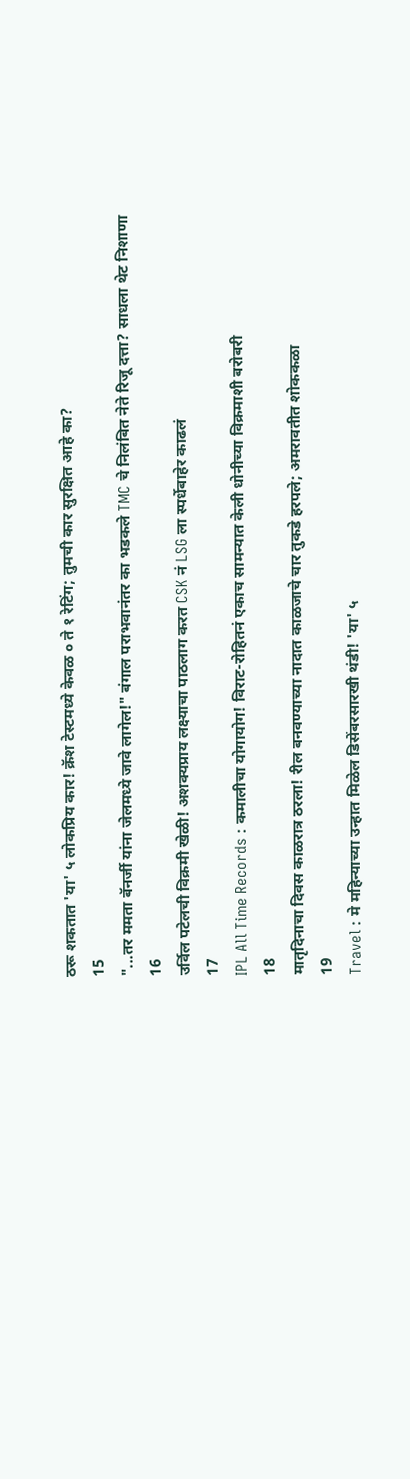ठरू शकतात 'या' ५ लोकप्रिय कार! क्रॅश टेस्टमध्ये केवळ ० ते १ रेटिंग; तुमची कार सुरक्षित आहे का?
15
"...तर ममता बॅनर्जी यांना जेलमध्ये जावे लागेल!" बंगाल पराभवानंतर का भडकले TMC चे निलंबित नेते रिजू दत्ता? साधला थेट निशाणा
16
उर्विल पटेलची विक्रमी खेळी! अशक्यप्राय लक्ष्याचा पाठलाग करत CSK नं LSG ला स्पर्धेबाहेर काढलं
17
IPL All Time Records : कमालीचा योगायोग! विराट-रोहितनं एकाच सामन्यात केली धोनीच्या विक्रमाशी बरोबरी
18
मातृदिनाचा दिवस काळरात्र ठरला! रील बनवण्याच्या नादात काळजाचे चार तुकडे हरपले; अमरावतीत शोककळा
19
Travel : मे महिन्याच्या उन्हात मिळेल डिसेंबरसारखी थंडी! 'या' ५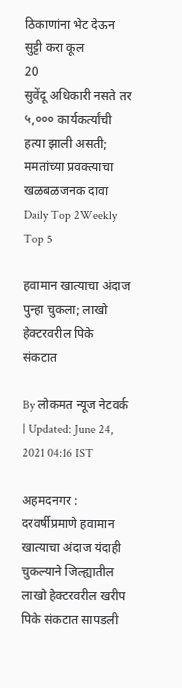ठिकाणांना भेट देऊन सुट्टी करा कूल
20
सुवेंदू अधिकारी नसते तर ५,००० कार्यकर्त्यांची हत्या झाली असती; ममतांच्या प्रवक्त्याचा खळबळजनक दावा
Daily Top 2Weekly Top 5

हवामान खात्याचा अंदाज पुन्हा चुकला; लाखो हेक्टरवरील पिके संकटात

By लोकमत न्यूज नेटवर्क | Updated: June 24, 2021 04:16 IST

अहमदनगर : दरवर्षीप्रमाणे हवामान खात्याचा अंदाज यंदाही चुकल्याने जिल्ह्यातील लाखो हेक्टरवरील खरीप पिके संकटात सापडली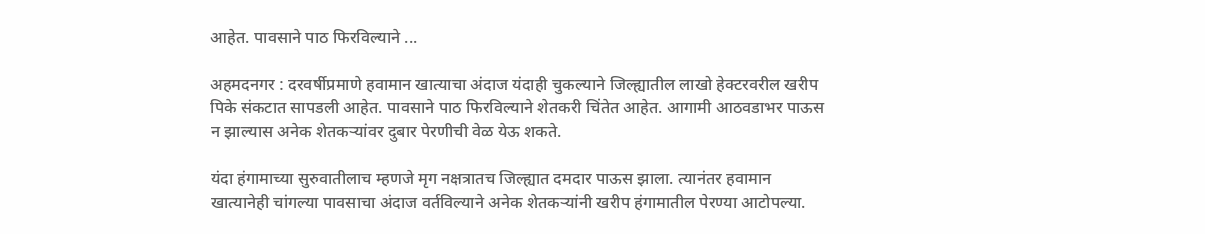आहेत. पावसाने पाठ फिरविल्याने ...

अहमदनगर : दरवर्षीप्रमाणे हवामान खात्याचा अंदाज यंदाही चुकल्याने जिल्ह्यातील लाखो हेक्टरवरील खरीप पिके संकटात सापडली आहेत. पावसाने पाठ फिरविल्याने शेतकरी चिंतेत आहेत. आगामी आठवडाभर पाऊस न झाल्यास अनेक शेतकऱ्यांवर दुबार पेरणीची वेळ येऊ शकते.

यंदा हंगामाच्या सुरुवातीलाच म्हणजे मृग नक्षत्रातच जिल्ह्यात दमदार पाऊस झाला. त्यानंतर हवामान खात्यानेही चांगल्या पावसाचा अंदाज वर्तविल्याने अनेक शेतकऱ्यांनी खरीप हंगामातील पेरण्या आटोपल्या.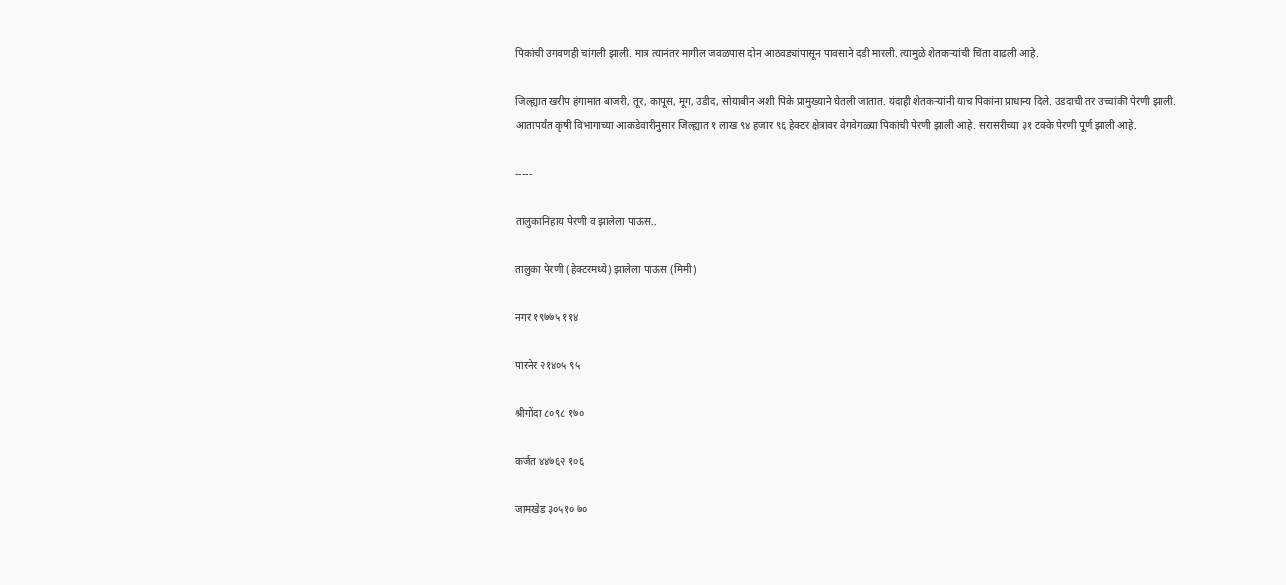पिकांची उगवणही चांगली झाली. मात्र त्यानंतर मागील जवळपास दोन आठवड्यांपासून पावसाने दडी मारली. त्यामुळे शेतकऱ्यांची चिंता वाढली आहे.

जिल्ह्यात खरीप हंगामात बाजरी, तूर, कापूस, मूग, उडीद, सोयाबीन अशी पिके प्रामुख्याने घेतली जातात. यंदाही शेतकऱ्यांनी याच पिकांना प्राधान्य दिले. उडदाची तर उच्चांकी पेरणी झाली. आतापर्यंत कृषी विभागाच्या आकडेवारीनुसार जिल्ह्यात १ लाख ९४ हजार ९६ हेक्टर क्षेत्रावर वेगवेगळ्या पिकांची पेरणी झाली आहे. सरासरीच्या ३१ टक्के पेरणी पूर्ण झाली आहे.

-----

तालुकानिहाय पेरणी व झालेला पाऊस..

तालुका पेरणी (हेक्टरमध्ये) झालेला पाऊस (मिमी)

नगर १९७७५ ११४

पारनेर २१४०५ ९५

श्रीगोंदा ८०९८ १७०

कर्जत ४४७६२ १०६

जामखेड ३०५१० ७०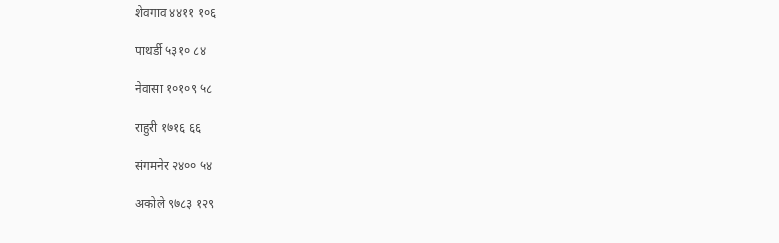शेवगाव ४४११ १०६

पाथर्डी ५३१० ८४

नेवासा १०१०९ ५८

राहुरी १७१६ ६६

संगमनेर २४०० ५४

अकोले ९७८३ १२९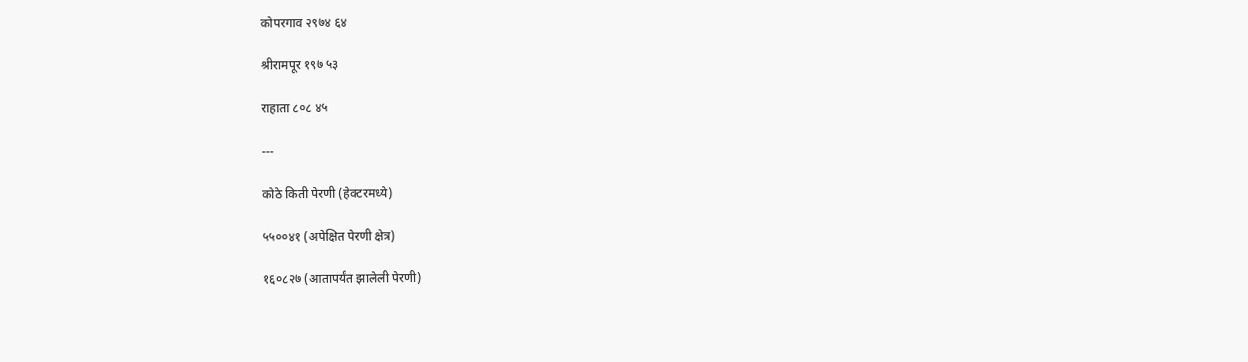कोपरगाव २९७४ ६४

श्रीरामपूर १९७ ५३

राहाता ८०८ ४५

---

कोठे किती पेरणी (हेक्टरमध्ये)

५५००४१ (अपेक्षित पेरणी क्षेत्र)

१६०८२७ (आतापर्यंत झालेली पेरणी)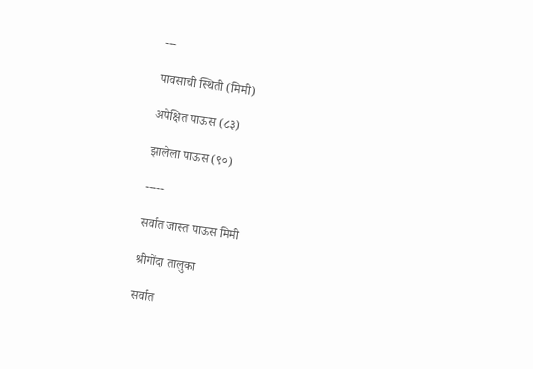---

पावसाची स्थिती (मिमी)

अपेक्षित पाऊस (८३)

झालेला पाऊस (९०)

-----

सर्वात जास्त पाऊस मिमी

श्रीगोंदा तालुका

सर्वात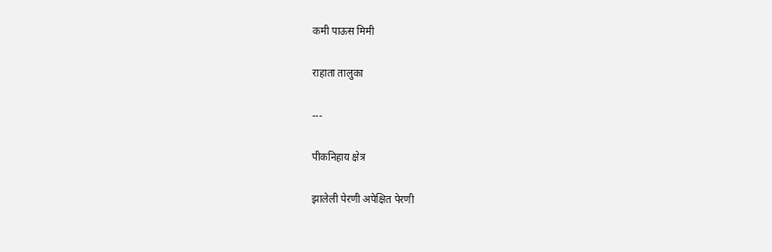कमी पाऊस मिमी

राहाता तालुका

---

पीकनिहाय क्षेत्र

झालेली पेरणी अपेक्षित पेरणी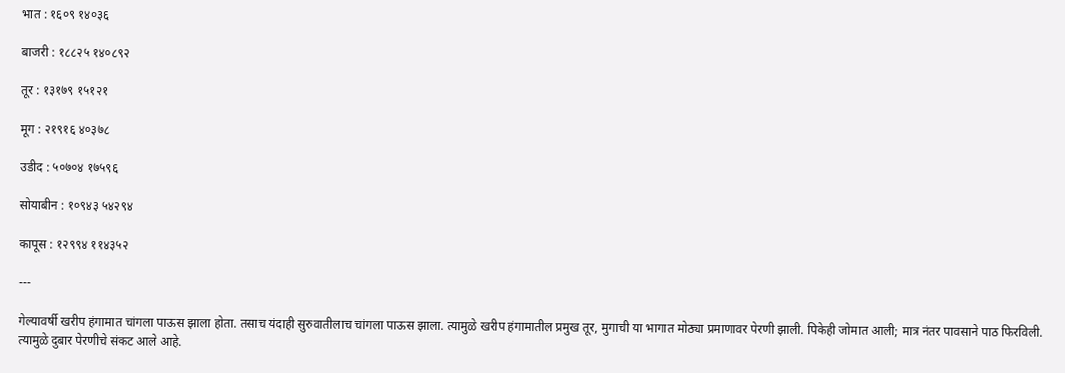भात : १६०९ १४०३६

बाजरी : १८८२५ १४०८९२

तूर : १३१७९ १५१२१

मूग : २१९१६ ४०३७८

उडीद : ५०७०४ १७५९६

सोयाबीन : १०९४३ ५४२९४

कापूस : १२९९४ ११४३५२

---

गेल्यावर्षी खरीप हंगामात चांगला पाऊस झाला होता. तसाच यंदाही सुरुवातीलाच चांगला पाऊस झाला. त्यामुळे खरीप हंगामातील प्रमुख तूर, मुगाची या भागात मोठ्या प्रमाणावर पेरणी झाली. पिकेही जोमात आली; मात्र नंतर पावसाने पाठ फिरविली. त्यामुळे दुबार पेरणीचे संकट आले आहे.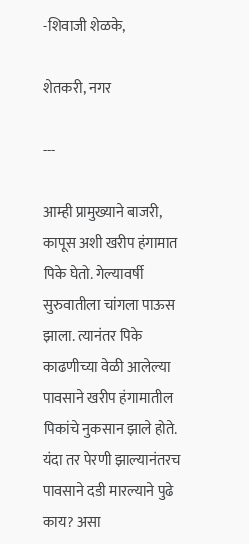-शिवाजी शेळके,

शेतकरी, नगर

---

आम्ही प्रामुख्याने बाजरी, कापूस अशी खरीप हंगामात पिके घेतो. गेल्यावर्षी सुरुवातीला चांगला पाऊस झाला. त्यानंतर पिके काढणीच्या वेळी आलेल्या पावसाने खरीप हंगामातील पिकांचे नुकसान झाले होते. यंदा तर पेरणी झाल्यानंतरच पावसाने दडी मारल्याने पुढे काय? असा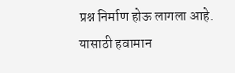प्रश्न निर्माण होऊ लागला आहे. यासाठी हवामान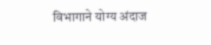विभागाने योग्य अंदाज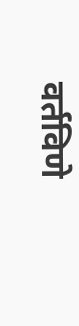वर्तविणे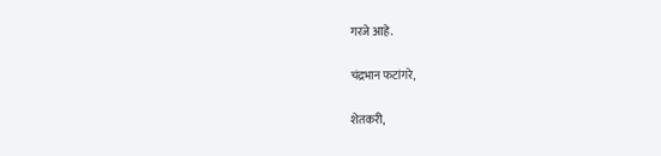गरजे आहे.

चंद्रभान फटांगरे,

शेतकरी,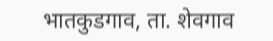भातकुडगाव, ता. शेवगाव